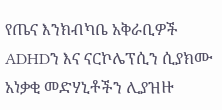የጤና እንክብካቤ አቅራቢዎች ADHDን እና ናርኮሌፕሲን ሲያክሙ አነቃቂ መድሃኒቶችን ሊያዝዙ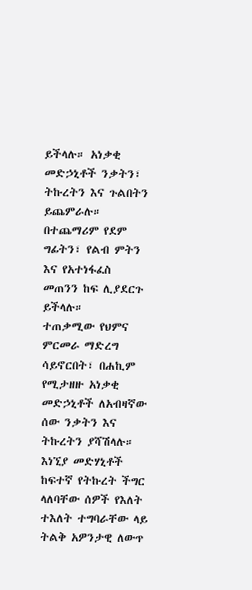ይችላሉ። አነቃቂ መድኃኒቶች ንቃትን፣ ትኩረትን እና ጉልበትን ይጨምራሉ። በተጨማሪም የደም ግፊትን፣ የልብ ምትን እና የአተነፋፈስ መጠንን ከፍ ሊያደርጉ ይችላሉ።
ተጠቃሚው የህምና ምርመራ ማድረግ ሳይኖርበት፣ በሐኪም የሚታዘዙ አነቃቂ መድኃኒቶች ለአብዛኛው ሰው ንቃትን እና ትኩረትን ያሻሽላሉ። እነኚያ መድሃኒቶች ከፍተኛ የትኩረት ችግር ላለባቸው ሰዎች የእለት ተእለት ተግባራቸው ላይ ትልቅ አዎንታዊ ለውጥ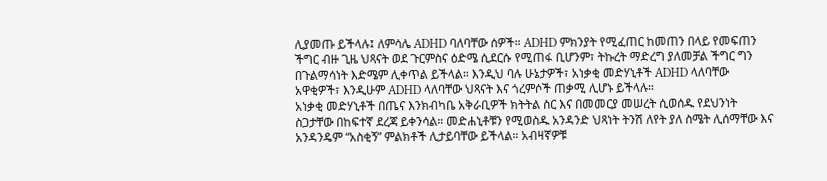ሊያመጡ ይችላሉ፤ ለምሳሌ ADHD ባለባቸው ሰዎች። ADHD ምክንያት የሚፈጠር ከመጠን በላይ የመፍጠን ችግር ብዙ ጊዜ ህጻናት ወደ ጉርምስና ዕድሜ ሲደርሱ የሚጠፋ ቢሆንም፣ ትኩረት ማድረግ ያለመቻል ችግር ግን በጉልማሳነት እድሜም ሊቀጥል ይችላል። እንዲህ ባሉ ሁኔታዎች፣ አነቃቂ መድሃኒቶች ADHD ላለባቸው አዋቂዎች፣ እንዲሁም ADHD ላለባቸው ህጻናት እና ጎረምሶች ጠቃሚ ሊሆኑ ይችላሉ።
አነቃቂ መድሃኒቶች በጤና እንክብካቤ አቅራቢዎች ክትትል ስር እና በመመርያ መሠረት ሲወሰዱ የደህንነት ስጋታቸው በከፍተኛ ደረጃ ይቀንሳል። መድሐኒቶቹን የሚወስዱ አንዳንድ ህጻነት ትንሽ ለየት ያለ ስሜት ሊሰማቸው እና አንዳንዴም “አስቂኝ” ምልክቶች ሊታይባቸው ይችላል። አብዛኛዎቹ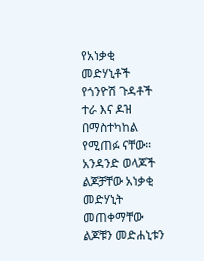የአነቃቂ መድሃኒቶች የጎንዮሽ ጉዳቶች ተራ እና ዶዝ በማስተካከል የሚጠፉ ናቸው።
አንዳንድ ወላጆች ልጆቻቸው አነቃቂ መድሃኒት መጠቀማቸው ልጆቹን መድሐኒቱን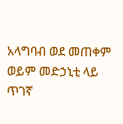አላግባብ ወደ መጠቀም ወይም መድኃኒቲ ላይ ጥገኛ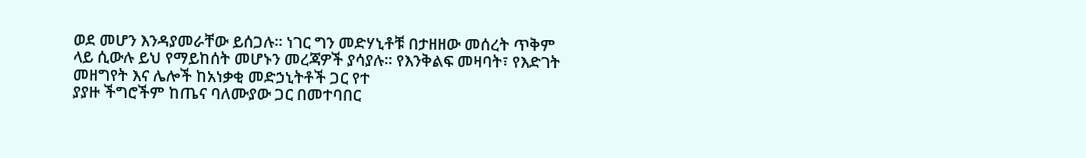ወደ መሆን እንዳያመራቸው ይሰጋሉ። ነገር ግን መድሃኒቶቹ በታዘዘው መሰረት ጥቅም ላይ ሲውሉ ይህ የማይከሰት መሆኑን መረጃዎች ያሳያሉ። የእንቅልፍ መዛባት፣ የእድገት መዘግየት እና ሌሎች ከአነቃቂ መድኃኒትቶች ጋር የተ
ያያዙ ችግሮችም ከጤና ባለሙያው ጋር በመተባበር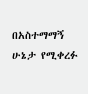በአስተማማኝ ሁኔታ የሚቀረፉ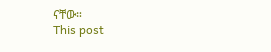ናቸው።
This post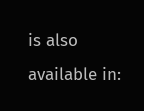is also available in: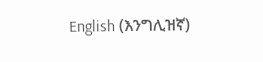English (እንግሊዝኛ)